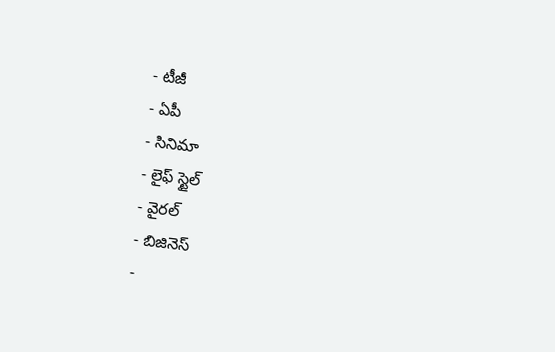- టీజీ
- ఏపీ
- సినిమా
- లైఫ్ స్టైల్
- వైరల్
- బిజినెస్
-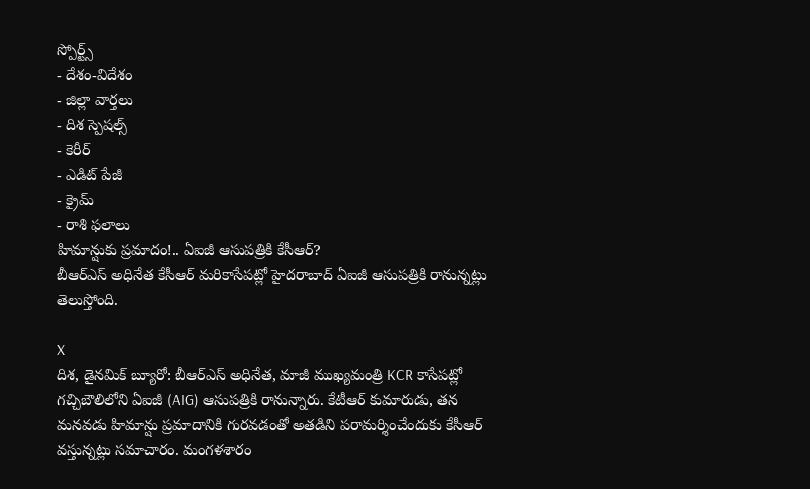స్పోర్ట్స్
- దేశం-విదేశం
- జిల్లా వార్తలు
- దిశ స్పెషల్స్
- కెరీర్
- ఎడిట్ పేజీ
- క్రైమ్
- రాశి ఫలాలు
హిమాన్షుకు ప్రమాదం!.. ఏఐజీ ఆసుపత్రికి కేసీఆర్?
బీఆర్ఎస్ అధినేత కేసీఆర్ మరికాసేపట్లో హైదరాబాద్ ఏఐజీ ఆసుపత్రికి రానున్నట్లు తెలుస్తోంది.

X
దిశ, డైనమిక్ బ్యూరో: బీఆర్ఎస్ అధినేత, మాజీ ముఖ్యమంత్రి KCR కాసేపట్లో గచ్చిబౌలిలోని ఏఐజీ (AIG) ఆసుపత్రికి రానున్నారు. కేటీఆర్ కుమారుడు, తన మనవడు హిమాన్షు ప్రమాదానికి గురవడంతో అతడిని పరామర్శించేందుకు కేసీఆర్ వస్తున్నట్లు సమాచారం. మంగళశారం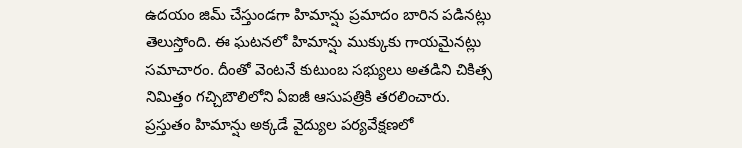ఉదయం జిమ్ చేస్తుండగా హిమాన్షు ప్రమాదం బారిన పడినట్లు తెలుస్తోంది. ఈ ఘటనలో హిమాన్షు ముక్కుకు గాయమైనట్లు సమాచారం. దీంతో వెంటనే కుటుంబ సభ్యులు అతడిని చికిత్స నిమిత్తం గచ్చిబౌలిలోని ఏఐజీ ఆసుపత్రికి తరలించారు. ప్రస్తుతం హిమాన్షు అక్కడే వైద్యుల పర్యవేక్షణలో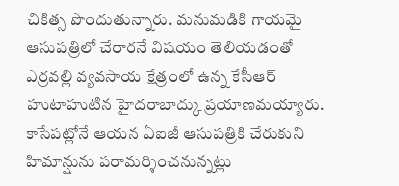చికిత్స పొందుతున్నారు. మనుమడికి గాయమై ఆసుపత్రిలో చేరారనే విషయం తెలియడంతో ఎర్రవల్లి వ్యవసాయ క్షేత్రంలో ఉన్న కేసీఆర్ హుటాహుటిన హైదరాబాద్కు ప్రయాణమయ్యారు. కాసేపట్లోనే ఆయన ఏఐజీ ఆసుపత్రికి చేరుకుని హిమాన్షును పరామర్శించనున్నట్లు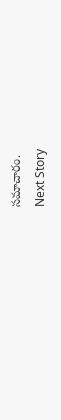సమాచారం.
Next Story